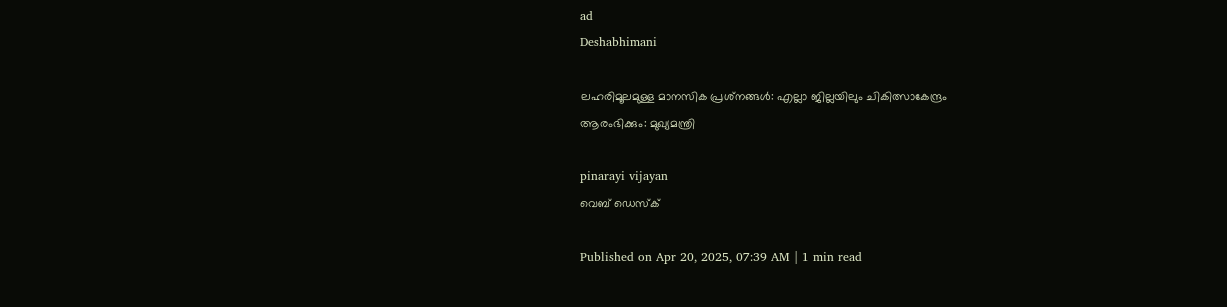ad
Deshabhimani

ലഹരിമൂലമുള്ള മാനസിക പ്രശ്‌നങ്ങൾ: എല്ലാ ജില്ലയിലും ചികിത്സാകേന്ദ്രം
ആരംഭിക്കും: മുഖ്യമന്ത്രി

pinarayi vijayan
വെബ് ഡെസ്ക്

Published on Apr 20, 2025, 07:39 AM | 1 min read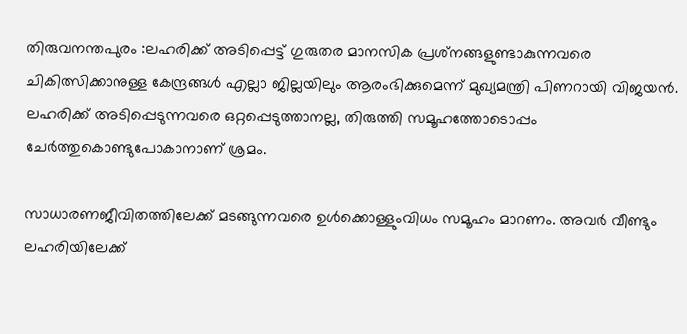തിരുവനന്തപുരം :ലഹരിക്ക് അടിപ്പെട്ട് ഗുരുതര മാനസിക പ്രശ്‌നങ്ങളുണ്ടാകുന്നവരെ ചികിത്സിക്കാനുള്ള കേന്ദ്രങ്ങൾ എല്ലാ ജില്ലയിലും ആരംഭിക്കുമെന്ന് മുഖ്യമന്ത്രി പിണറായി വിജയൻ. ലഹരിക്ക് അടിപ്പെടുന്നവരെ ഒറ്റപ്പെടുത്താനല്ല, തിരുത്തി സമൂഹത്തോടൊപ്പം ചേർത്തുകൊണ്ടുപോകാനാണ് ശ്രമം.

സാധാരണജീവിതത്തിലേക്ക് മടങ്ങുന്നവരെ ഉൾക്കൊള്ളുംവിധം സമൂഹം മാറണം. അവർ വീണ്ടും ലഹരിയിലേക്ക്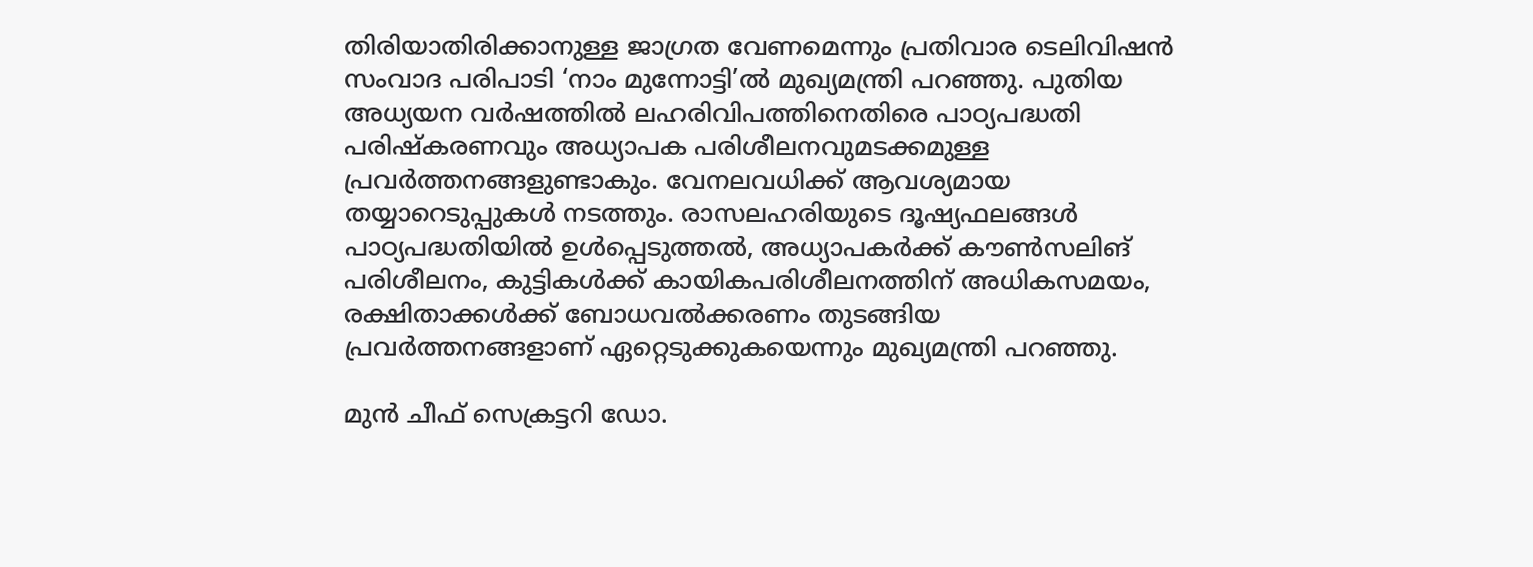തിരിയാതിരിക്കാനുള്ള ജാഗ്രത വേണമെന്നും പ്രതിവാര ടെലിവിഷൻ സംവാദ പരിപാടി ‘നാം മുന്നോട്ടി’ൽ മുഖ്യമന്ത്രി പറഞ്ഞു. പുതിയ അധ്യയന വർഷത്തിൽ ലഹരിവിപത്തിനെതിരെ പാഠ്യപദ്ധതി പരിഷ്‌കരണവും അധ്യാപക പരിശീലനവുമടക്കമുള്ള പ്രവർത്തനങ്ങളുണ്ടാകും. വേനലവധിക്ക്‌ ആവശ്യമായ തയ്യാറെടുപ്പുകൾ നടത്തും. രാസലഹരിയുടെ ദൂഷ്യഫലങ്ങൾ പാഠ്യപദ്ധതിയിൽ ഉൾപ്പെടുത്തൽ, അധ്യാപകർക്ക് കൗൺസലിങ് പരിശീലനം, കുട്ടികൾക്ക് കായികപരിശീലനത്തിന് അധികസമയം, രക്ഷിതാക്കൾക്ക് ബോധവൽക്കരണം തുടങ്ങിയ പ്രവർത്തനങ്ങളാണ് ഏറ്റെടുക്കുകയെന്നും മുഖ്യമന്ത്രി പറഞ്ഞു.

മുൻ ചീഫ് സെക്രട്ടറി ഡോ.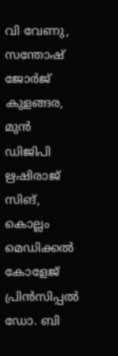വി വേണു, സന്തോഷ് ജോർജ് കുളങ്ങര, മുൻ ഡിജിപി ഋഷിരാജ് സിങ്, കൊല്ലം മെഡിക്കൽ കോളേജ് പ്രിൻസിപ്പൽ ഡോ. ബി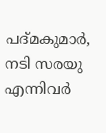പദ്മകുമാർ, നടി സരയു എന്നിവർ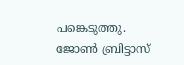പങ്കെടുത്തു. ജോൺ ബ്രിട്ടാസ്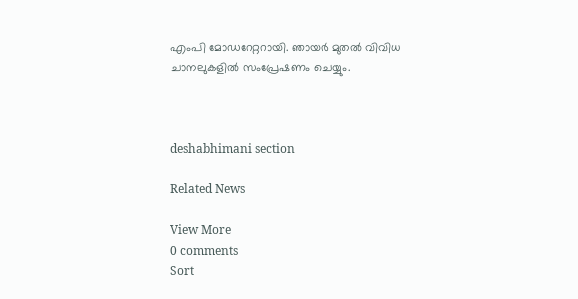എംപി മോഡറേറ്ററായി. ഞായർ മുതൽ വിവിധ ചാനലുകളിൽ സംപ്രേഷണം ചെയ്യും.



deshabhimani section

Related News

View More
0 comments
Sort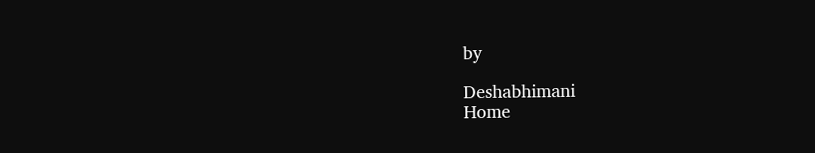by

Deshabhimani
Home